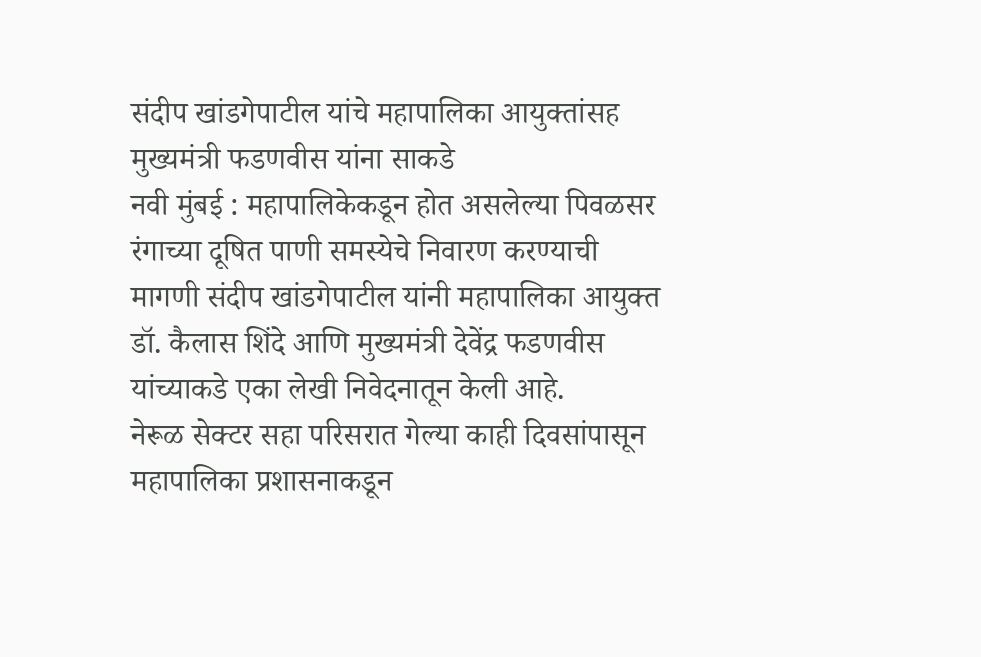संदीप खांडगेपाटील यांचे महापालिका आयुक्तांसह मुख्यमंत्री फडणवीस यांना साकडे
नवी मुंबई : महापालिकेकडून होत असलेल्या पिवळसर रंगाच्या दूषित पाणी समस्येचे निवारण करण्याची मागणी संदीप खांडगेपाटील यांनी महापालिका आयुक्त डॉ. कैलास शिंदे आणि मुख्यमंत्री देवेंद्र फडणवीस यांच्याकडे एका लेखी निवेदनातून केली आहे.
नेरूळ सेक्टर सहा परिसरात गेल्या काही दिवसांपासून महापालिका प्रशासनाकडून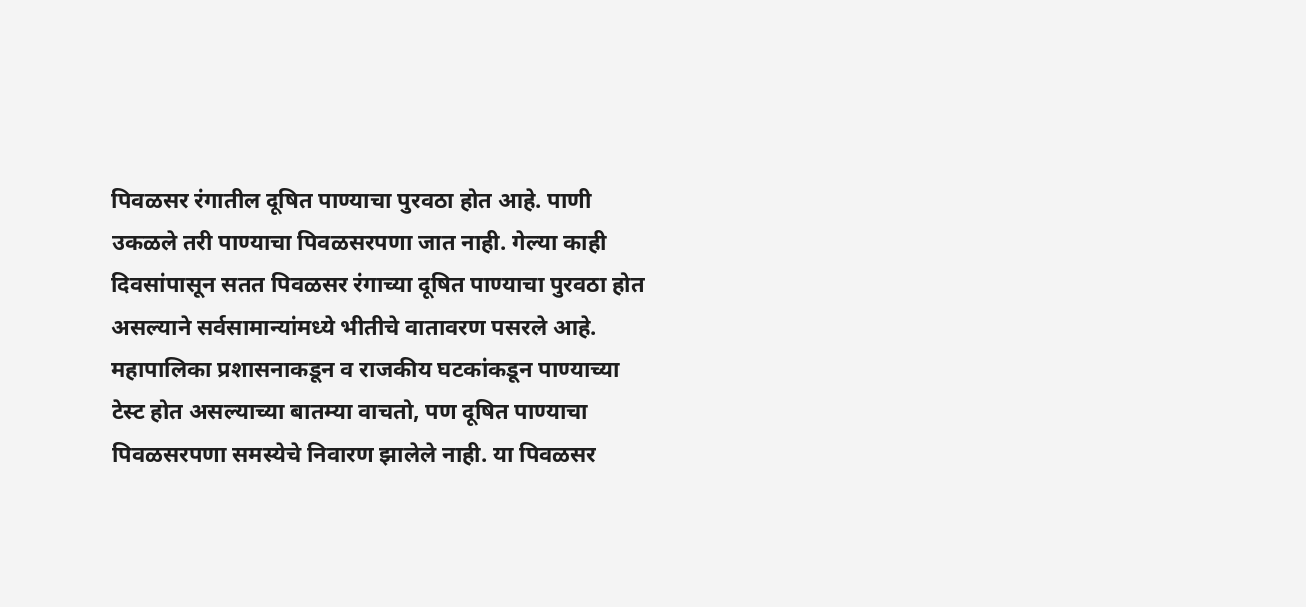पिवळसर रंगातील दूषित पाण्याचा पुरवठा होत आहे. पाणी उकळले तरी पाण्याचा पिवळसरपणा जात नाही. गेल्या काही दिवसांपासून सतत पिवळसर रंगाच्या दूषित पाण्याचा पुरवठा होत असल्याने सर्वसामान्यांमध्ये भीतीचे वातावरण पसरले आहे. महापालिका प्रशासनाकडून व राजकीय घटकांकडून पाण्याच्या टेस्ट होत असल्याच्या बातम्या वाचतो, पण दूषित पाण्याचा पिवळसरपणा समस्येचे निवारण झालेले नाही. या पिवळसर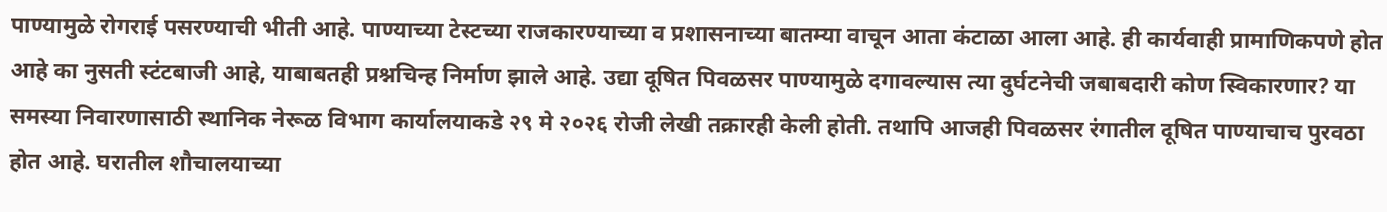पाण्यामुळे रोगराई पसरण्याची भीती आहे. पाण्याच्या टेस्टच्या राजकारण्याच्या व प्रशासनाच्या बातम्या वाचून आता कंटाळा आला आहे. ही कार्यवाही प्रामाणिकपणे होत आहे का नुसती स्टंटबाजी आहे, याबाबतही प्रश्नचिन्ह निर्माण झाले आहे. उद्या दूषित पिवळसर पाण्यामुळे दगावल्यास त्या दुर्घटनेची जबाबदारी कोण स्विकारणार? या समस्या निवारणासाठी स्थानिक नेरूळ विभाग कार्यालयाकडे २९ मे २०२६ रोजी लेखी तक्रारही केली होती. तथापि आजही पिवळसर रंगातील दूषित पाण्याचाच पुरवठा होत आहे. घरातील शौचालयाच्या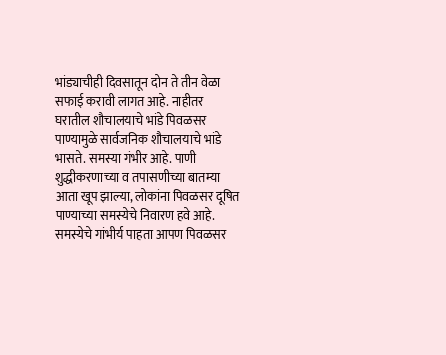भांड्याचीही दिवसातून दोन ते तीन वेळा सफाई करावी लागत आहे. नाहीतर घरातील शौचालयाचे भांडे पिवळसर पाण्यामुळे सार्वजनिक शौचालयाचे भांडे भासते. समस्या गंभीर आहे. पाणी शुद्धीकरणाच्या व तपासणीच्या बातम्या आता खूप झाल्या, लोकांना पिवळसर दूषित पाण्याच्या समस्येचे निवारण हवे आहे. समस्येचे गांभीर्य पाहता आपण पिवळसर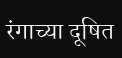रंगाच्या दूषित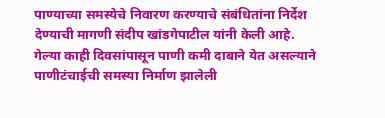पाण्याच्या समस्येचे निवारण करण्याचे संबंधितांना निर्देश देण्याची मागणी संदीप खांडगेपाटील यांनी केली आहे.
गेल्या काही दिवसांपासून पाणी कमी दाबाने येत असल्याने पाणीटंचाईची समस्या निर्माण झालेली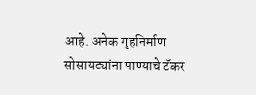आहे. अनेक गृहनिर्माण सोसायट्यांना पाण्याचे टॅकर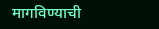मागविण्याची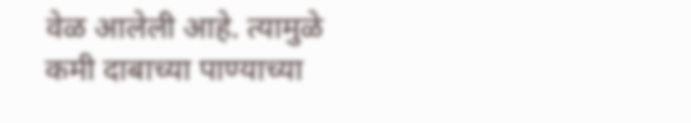वेळ आलेली आहे. त्यामुळे कमी दाबाच्या पाण्याच्या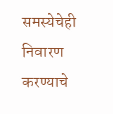समस्येचेही निवारण करण्याचे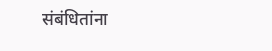संबंधितांना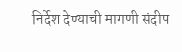निर्देश देण्याची मागणी संदीप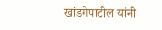खांडगेपाटील यांनी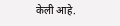केली आहे.